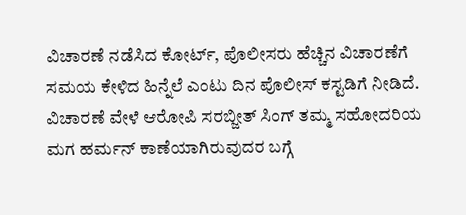ವಿಚಾರಣೆ ನಡೆಸಿದ ಕೋರ್ಟ್, ಪೊಲೀಸರು ಹೆಚ್ಚಿನ ವಿಚಾರಣೆಗೆ ಸಮಯ ಕೇಳಿದ ಹಿನ್ನೆಲೆ ಎಂಟು ದಿನ ಪೊಲೀಸ್ ಕಸ್ಟಡಿಗೆ ನೀಡಿದೆ. ವಿಚಾರಣೆ ವೇಳೆ ಆರೋಪಿ ಸರಬ್ಜೀತ್ ಸಿಂಗ್ ತಮ್ಮ ಸಹೋದರಿಯ ಮಗ ಹರ್ಮನ್ ಕಾಣೆಯಾಗಿರುವುದರ ಬಗ್ಗೆ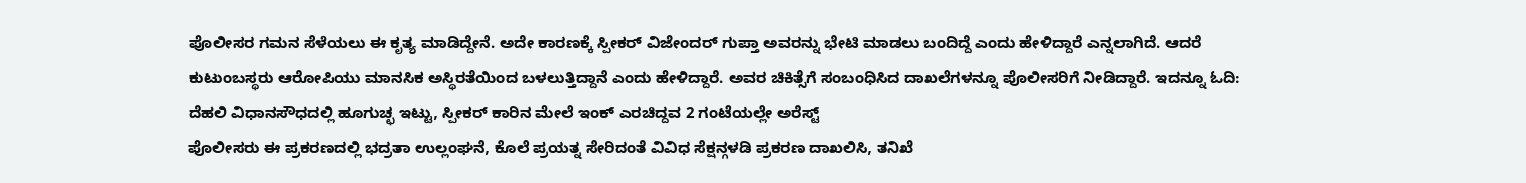ಪೊಲೀಸರ ಗಮನ ಸೆಳೆಯಲು ಈ ಕೃತ್ಯ ಮಾಡಿದ್ದೇನೆ. ಅದೇ ಕಾರಣಕ್ಕೆ ಸ್ಪೀಕರ್ ವಿಜೇಂದರ್ ಗುಪ್ತಾ ಅವರನ್ನು ಭೇಟಿ ಮಾಡಲು ಬಂದಿದ್ದೆ ಎಂದು ಹೇಳಿದ್ದಾರೆ ಎನ್ನಲಾಗಿದೆ. ಆದರೆ ಕುಟುಂಬಸ್ಥರು ಆರೋಪಿಯು ಮಾನಸಿಕ ಅಸ್ಥಿರತೆಯಿಂದ ಬಳಲುತ್ತಿದ್ದಾನೆ ಎಂದು ಹೇಳಿದ್ದಾರೆ. ಅವರ ಚಿಕಿತ್ಸೆಗೆ ಸಂಬಂಧಿಸಿದ ದಾಖಲೆಗಳನ್ನೂ ಪೊಲೀಸರಿಗೆ ನೀಡಿದ್ದಾರೆ. ಇದನ್ನೂ ಓದಿ: ದೆಹಲಿ ವಿಧಾನಸೌಧದಲ್ಲಿ ಹೂಗುಚ್ಛ ಇಟ್ಟು, ಸ್ಪೀಕರ್ ಕಾರಿನ ಮೇಲೆ ಇಂಕ್ ಎರಚಿದ್ದವ 2 ಗಂಟೆಯಲ್ಲೇ ಅರೆಸ್ಟ್
ಪೊಲೀಸರು ಈ ಪ್ರಕರಣದಲ್ಲಿ ಭದ್ರತಾ ಉಲ್ಲಂಘನೆ, ಕೊಲೆ ಪ್ರಯತ್ನ ಸೇರಿದಂತೆ ವಿವಿಧ ಸೆಕ್ಷನ್ಗಳಡಿ ಪ್ರಕರಣ ದಾಖಲಿಸಿ, ತನಿಖೆ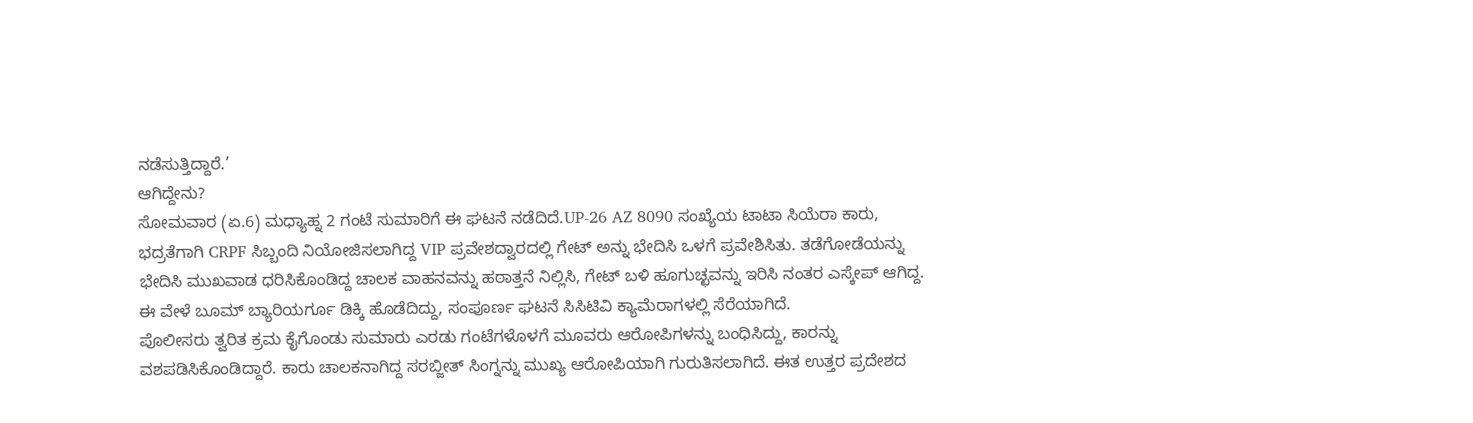ನಡೆಸುತ್ತಿದ್ದಾರೆ.’
ಆಗಿದ್ದೇನು?
ಸೋಮವಾರ (ಏ.6) ಮಧ್ಯಾಹ್ನ 2 ಗಂಟೆ ಸುಮಾರಿಗೆ ಈ ಘಟನೆ ನಡೆದಿದೆ.UP-26 AZ 8090 ಸಂಖ್ಯೆಯ ಟಾಟಾ ಸಿಯೆರಾ ಕಾರು, ಭದ್ರತೆಗಾಗಿ CRPF ಸಿಬ್ಬಂದಿ ನಿಯೋಜಿಸಲಾಗಿದ್ದ VIP ಪ್ರವೇಶದ್ವಾರದಲ್ಲಿ ಗೇಟ್ ಅನ್ನು ಭೇದಿಸಿ ಒಳಗೆ ಪ್ರವೇಶಿಸಿತು. ತಡೆಗೋಡೆಯನ್ನು ಭೇದಿಸಿ ಮುಖವಾಡ ಧರಿಸಿಕೊಂಡಿದ್ದ ಚಾಲಕ ವಾಹನವನ್ನು ಹಠಾತ್ತನೆ ನಿಲ್ಲಿಸಿ, ಗೇಟ್ ಬಳಿ ಹೂಗುಚ್ಛವನ್ನು ಇರಿಸಿ ನಂತರ ಎಸ್ಕೇಪ್ ಆಗಿದ್ದ. ಈ ವೇಳೆ ಬೂಮ್ ಬ್ಯಾರಿಯರ್ಗೂ ಡಿಕ್ಕಿ ಹೊಡೆದಿದ್ದು, ಸಂಪೂರ್ಣ ಘಟನೆ ಸಿಸಿಟಿವಿ ಕ್ಯಾಮೆರಾಗಳಲ್ಲಿ ಸೆರೆಯಾಗಿದೆ.
ಪೊಲೀಸರು ತ್ವರಿತ ಕ್ರಮ ಕೈಗೊಂಡು ಸುಮಾರು ಎರಡು ಗಂಟೆಗಳೊಳಗೆ ಮೂವರು ಆರೋಪಿಗಳನ್ನು ಬಂಧಿಸಿದ್ದು, ಕಾರನ್ನು ವಶಪಡಿಸಿಕೊಂಡಿದ್ದಾರೆ. ಕಾರು ಚಾಲಕನಾಗಿದ್ದ ಸರಬ್ಜೀತ್ ಸಿಂಗ್ನನ್ನು ಮುಖ್ಯ ಆರೋಪಿಯಾಗಿ ಗುರುತಿಸಲಾಗಿದೆ. ಈತ ಉತ್ತರ ಪ್ರದೇಶದ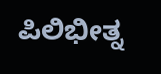ಪಿಲಿಭೀತ್ನ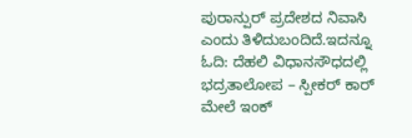ಪುರಾನ್ಪುರ್ ಪ್ರದೇಶದ ನಿವಾಸಿ ಎಂದು ತಿಳಿದುಬಂದಿದೆ.ಇದನ್ನೂ ಓದಿ: ದೆಹಲಿ ವಿಧಾನಸೌಧದಲ್ಲಿ ಭದ್ರತಾಲೋಪ – ಸ್ಪೀಕರ್ ಕಾರ್ ಮೇಲೆ ಇಂಕ್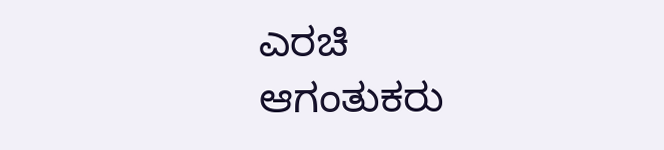ಎರಚಿ ಆಗಂತುಕರು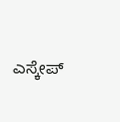ಎಸ್ಕೇಪ್